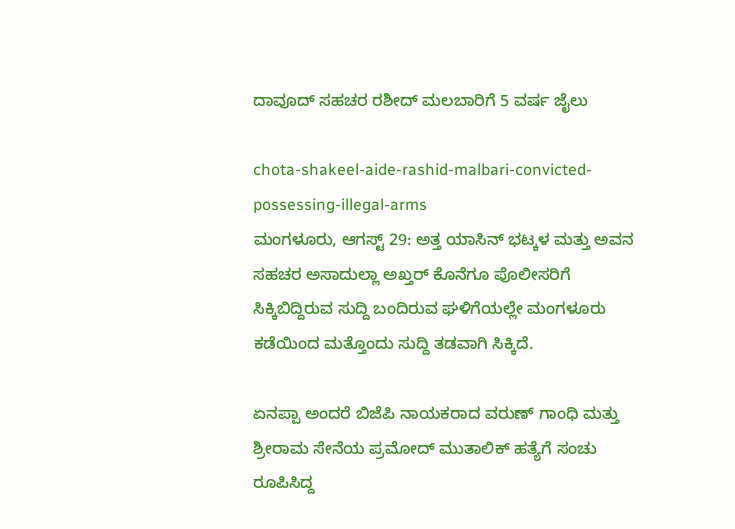ದಾವೂದ್ ಸಹಚರ ರಶೀದ್ ಮಲಬಾರಿಗೆ 5 ವರ್ಷ ಜೈಲು

chota-shakeel-aide-rashid-malbari-convicted-possessing-illegal-arms
ಮಂಗಳೂರು, ಆಗಸ್ಟ್ 29: ಅತ್ತ ಯಾಸಿನ್ ಭಟ್ಕಳ ಮತ್ತು ಅವನ ಸಹಚರ ಅಸಾದುಲ್ಲಾ ಅಖ್ತರ್ ಕೊನೆಗೂ ಪೊಲೀಸರಿಗೆ ಸಿಕ್ಕಿಬಿದ್ದಿರುವ ಸುದ್ದಿ ಬಂದಿರುವ ಘಳಿಗೆಯಲ್ಲೇ ಮಂಗಳೂರು ಕಡೆಯಿಂದ ಮತ್ತೊಂದು ಸುದ್ದಿ ತಡವಾಗಿ ಸಿಕ್ಕಿದೆ.

ಏನಪ್ಪಾ ಅಂದರೆ ಬಿಜೆಪಿ ನಾಯಕರಾದ ವರುಣ್ ಗಾಂಧಿ ಮತ್ತು ಶ್ರೀರಾಮ ಸೇನೆಯ ಪ್ರಮೋದ್ ಮುತಾಲಿಕ್ ಹತ್ಯೆಗೆ ಸಂಚು ರೂಪಿಸಿದ್ದ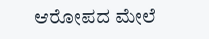ಆರೋಪದ ಮೇಲೆ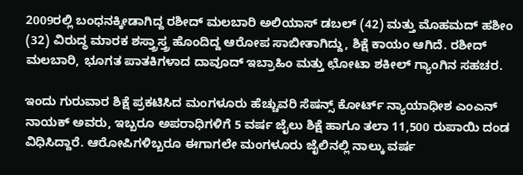2009ರಲ್ಲಿ ಬಂಧನಕ್ಕೀಡಾಗಿದ್ದ ರಶೀದ್ ಮಲಬಾರಿ ಅಲಿಯಾಸ್ ಡಬಲ್ (42) ಮತ್ತು ಮೊಹಮದ್ ಹಶೀಂ (32) ವಿರುದ್ಧ ಮಾರಕ ಶಸ್ತ್ರಾಸ್ತ್ರ ಹೊಂದಿದ್ದ ಆರೋಪ ಸಾಬೀತಾಗಿದ್ದು, ಶಿಕ್ಷೆ ಕಾಯಂ ಆಗಿದೆ. ರಶೀದ್ ಮಲಬಾರಿ, ಭೂಗತ ಪಾತಕಿಗಳಾದ ದಾವೂದ್ ಇಬ್ರಾಹಿಂ ಮತ್ತು ಛೋಟಾ ಶಕೀಲ್ ಗ್ಯಾಂಗಿನ ಸಹಚರ.

ಇಂದು ಗುರುವಾರ ಶಿಕ್ಷೆ ಪ್ರಕಟಿಸಿದ ಮಂಗಳೂರು ಹೆಚ್ಚುವರಿ ಸೆಷನ್ಸ್ ಕೋರ್ಟ್ ನ್ಯಾಯಾಧೀಶ ಎಂಎನ್ ನಾಯಕ್ ಅವರು, ಇಬ್ಬರೂ ಅಪರಾಧಿಗಳಿಗೆ 5 ವರ್ಷ ಜೈಲು ಶಿಕ್ಷೆ ಹಾಗೂ ತಲಾ 11,500 ರುಪಾಯಿ ದಂಡ ವಿಧಿಸಿದ್ದಾರೆ. ಆರೋಪಿಗಳಿಬ್ಬರೂ ಈಗಾಗಲೇ ಮಂಗಳೂರು ಜೈಲಿನಲ್ಲಿ ನಾಲ್ಕು ವರ್ಷ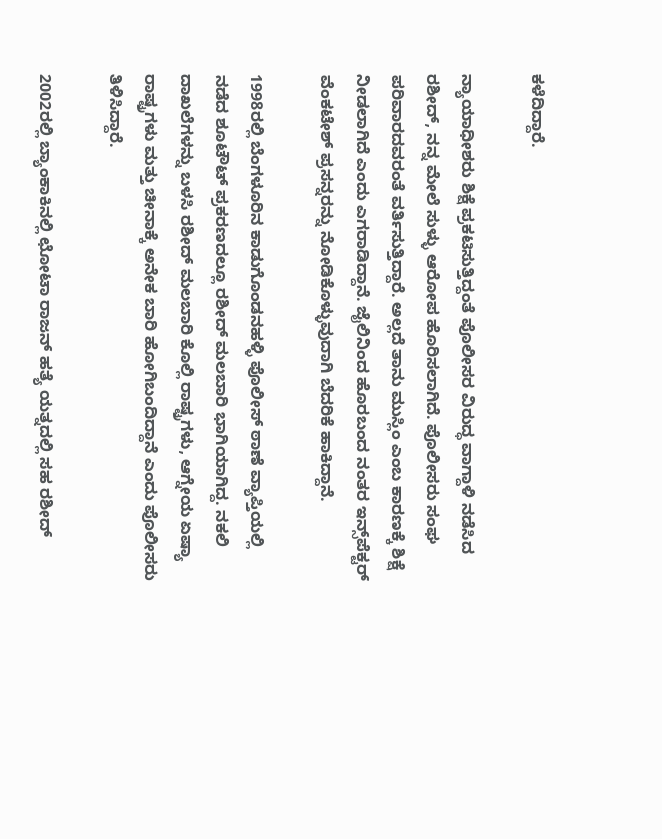ಕಳೆದಿದ್ದಾರೆ.

ನ್ಯಾಯಾಧೀಶರು ಶಿಕ್ಷೆ ಪ್ರಕಟಿಸುತ್ತಿದ್ದಂತೆ ಪೊಲೀಸರ ವಿರುದ್ಧ ವಾಗ್ದಾಳಿ ನಡೆಸಿದ ರಶೀದ್, ನನ್ನ ಮೇಲೆ ಸುಳ್ಳು ಆರೋಪ ಹೊರಿಸಲಾಗಿದೆ. ಪೊಲೀಸರು ಸಂಘ ಪರಿವಾರದವರಂತೆ ವರ್ತಿಸುತ್ತಿದ್ದಾರೆ. ಅಲ್ಲದೆ ತಾನು ಮುಸ್ಲಿಂ ಎಂಬ ಕಾರಣಕ್ಕೆ ಶಿಕ್ಷೆ ನೀಡಲಾಗಿದೆ ಎಂದು ಎಗರಾಡಿದ್ದಾನೆ. ಜೈಲಿನಿಂದ ಹೊರಬಂದ ನಂತರ ಇನ್ಸ್‌ಪೆಕ್ಟರ್ ವೆಂಕಟೇಶ್ ಪ್ರಸನ್ನರನ್ನು ನೋಡಿಕೊಳ್ಳುವುದಾಗಿ ಬೆದರಿಕೆ ಹಾಕಿದ್ದಾನೆ.

1998ರಲ್ಲಿ ಬೆಂಗಳೂರಿನ ಕಾಡುಗೊಂಡನಹಳ್ಳಿ ಪೊಲೀಸ್ ಠಾಣೆ ವ್ಯಾಪ್ತಿಯಲ್ಲಿ ನಡೆದ ಶೂಟೌಟ್ ಪ್ರಕರಣದಲ್ಲೂ ರಶೀದ್ ಮಲಬಾರಿ ಭಾಗಿಯಾಗಿದ್ದ. ನಕಲಿ ದಾಖಲೆಗಳನ್ನು ಬಳಸಿ ರಶೀದ್ ಮಲಬಾರಿ ಕೊಲ್ಲಿ ರಾಷ್ಟ್ರಗಳು, ಆಗ್ನೇಯ ಏಷ್ಯಾ ರಾಷ್ಟ್ರಗಳು ಮತ್ತು ಚೀನಾಕ್ಕೆ ಅನೇಕ ಬಾರಿ ಹೋಗಿಬಂದಿದ್ದಾನೆ ಎಂದು ಪೊಲೀಸರು ತಿಳಿಸಿದ್ದಾರೆ.

2002ರಲ್ಲಿ ಬ್ಯಾಂಕಾಕಿನಲ್ಲಿ ಛೋಟಾ ರಾಜನ್ ಹತ್ಯೆ ಯತ್ನದಲ್ಲಿ ಸಹ ರಶೀದ್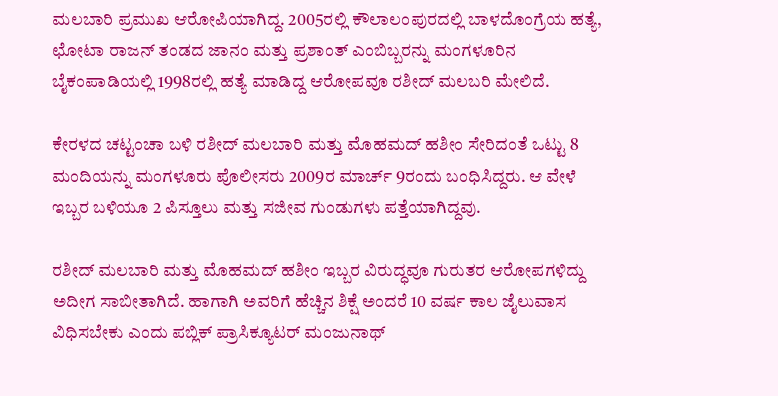ಮಲಬಾರಿ ಪ್ರಮುಖ ಆರೋಪಿಯಾಗಿದ್ದ. 2005ರಲ್ಲಿ ಕೌಲಾಲಂಪುರದಲ್ಲಿ ಬಾಳದೊಂಗ್ರೆಯ ಹತ್ಯೆ, ಛೋಟಾ ರಾಜನ್ ತಂಡದ ಜಾನಂ ಮತ್ತು ಪ್ರಶಾಂತ್ ಎಂಬಿಬ್ಬರನ್ನು ಮಂಗಳೂರಿನ ಬೈಕಂಪಾಡಿಯಲ್ಲಿ 1998ರಲ್ಲಿ ಹತ್ಯೆ ಮಾಡಿದ್ದ ಆರೋಪವೂ ರಶೀದ್ ಮಲಬರಿ ಮೇಲಿದೆ.

ಕೇರಳದ ಚಟ್ಟಂಚಾ ಬಳಿ ರಶೀದ್ ಮಲಬಾರಿ ಮತ್ತು ಮೊಹಮದ್ ಹಶೀಂ ಸೇರಿದಂತೆ ಒಟ್ಟು 8 ಮಂದಿಯನ್ನು ಮಂಗಳೂರು ಪೊಲೀಸರು 2009ರ ಮಾರ್ಚ್ 9ರಂದು ಬಂಧಿಸಿದ್ದರು. ಆ ವೇಳೆ ಇಬ್ಬರ ಬಳಿಯೂ 2 ಪಿಸ್ತೂಲು ಮತ್ತು ಸಜೀವ ಗುಂಡುಗಳು ಪತ್ತೆಯಾಗಿದ್ದವು.

ರಶೀದ್ ಮಲಬಾರಿ ಮತ್ತು ಮೊಹಮದ್ ಹಶೀಂ ಇಬ್ಬರ ವಿರುದ್ಧವೂ ಗುರುತರ ಆರೋಪಗಳಿದ್ದು ಅದೀಗ ಸಾಬೀತಾಗಿದೆ. ಹಾಗಾಗಿ ಅವರಿಗೆ ಹೆಚ್ಚಿನ ಶಿಕ್ಷೆ ಅಂದರೆ 10 ವರ್ಷ ಕಾಲ ಜೈಲುವಾಸ ವಿಧಿಸಬೇಕು ಎಂದು ಪಬ್ಲಿಕ್ ಪ್ರಾಸಿಕ್ಯೂಟರ್ ಮಂಜುನಾಥ್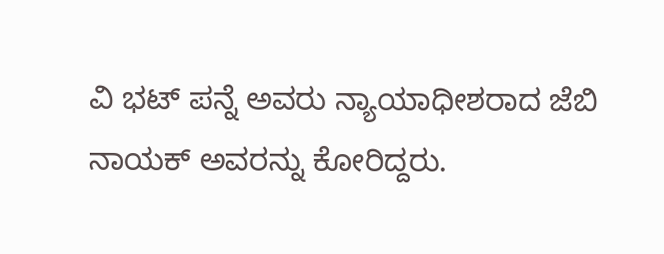ವಿ ಭಟ್ ಪನ್ನೆ ಅವರು ನ್ಯಾಯಾಧೀಶರಾದ ಜೆಬಿ ನಾಯಕ್ ಅವರನ್ನು ಕೋರಿದ್ದರು.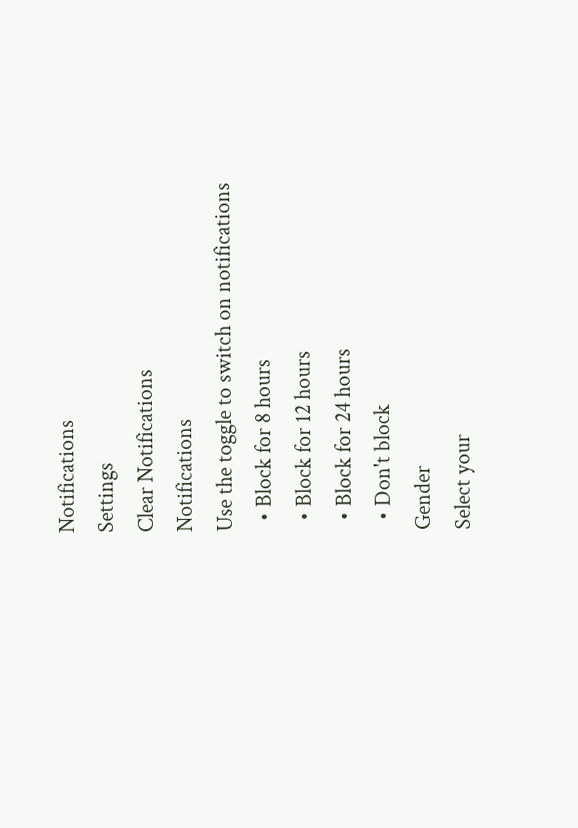Notifications
Settings
Clear Notifications
Notifications
Use the toggle to switch on notifications
  • Block for 8 hours
  • Block for 12 hours
  • Block for 24 hours
  • Don't block
Gender
Select your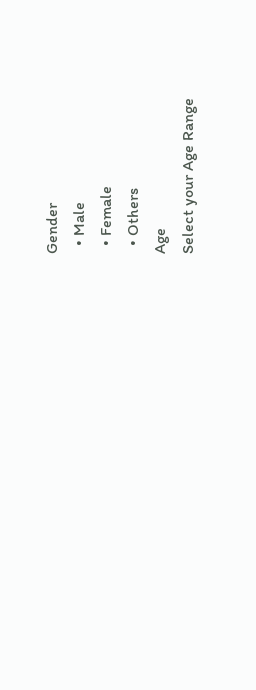Gender
  • Male
  • Female
  • Others
Age
Select your Age Range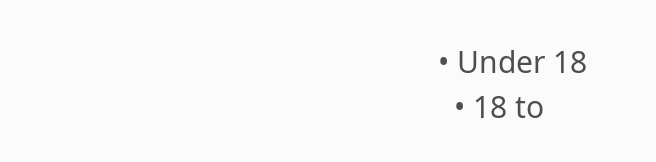• Under 18
  • 18 to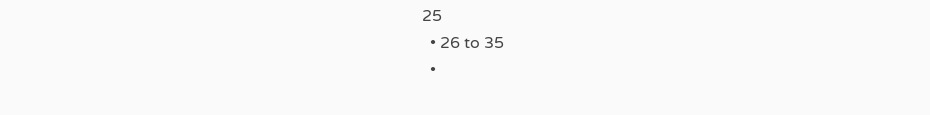25
  • 26 to 35
  •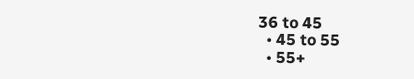36 to 45
  • 45 to 55
  • 55+